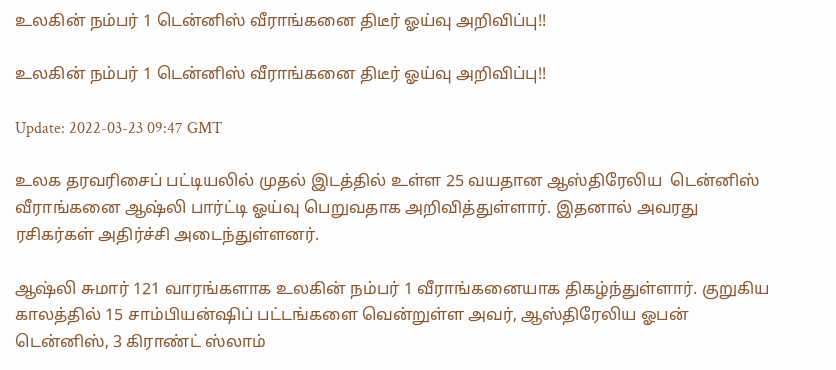உலகின் நம்பர் 1 டென்னிஸ் வீராங்கனை திடீர் ஓய்வு அறிவிப்பு!!

உலகின் நம்பர் 1 டென்னிஸ் வீராங்கனை திடீர் ஓய்வு அறிவிப்பு!!

Update: 2022-03-23 09:47 GMT

உலக தரவரிசைப் பட்டியலில் முதல் இடத்தில் உள்ள 25 வயதான ஆஸ்திரேலிய  டென்னிஸ் வீராங்கனை ஆஷ்லி பார்ட்டி ஓய்வு பெறுவதாக அறிவித்துள்ளார். இதனால் அவரது ரசிகர்கள் அதிர்ச்சி அடைந்துள்ளனர்.

ஆஷ்லி சுமார் 121 வாரங்களாக உலகின் நம்பர் 1 வீராங்கனையாக திகழ்ந்துள்ளார். குறுகிய காலத்தில் 15 சாம்பியன்ஷிப் பட்டங்களை வென்றுள்ள அவர், ஆஸ்திரேலிய ஓபன் டென்னிஸ், 3 கிராண்ட் ஸ்லாம்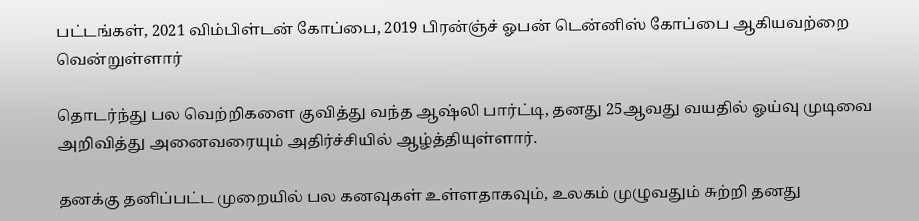பட்டங்கள், 2021 விம்பிள்டன் கோப்பை, 2019 பிரன்ஞ்ச் ஓபன் டென்னிஸ் கோப்பை ஆகியவற்றை வென்றுள்ளார்

தொடர்ந்து பல வெற்றிகளை குவித்து வந்த ஆஷ்லி பார்ட்டி, தனது 25ஆவது வயதில் ஓய்வு முடிவை அறிவித்து அனைவரையும் அதிர்ச்சியில் ஆழ்த்தியுள்ளார்.

தனக்கு தனிப்பட்ட முறையில் பல கனவுகள் உள்ளதாகவும், உலகம் முழுவதும் சுற்றி தனது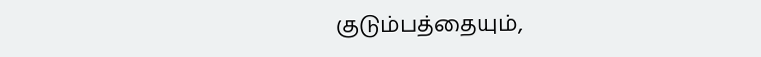குடும்பத்தையும்,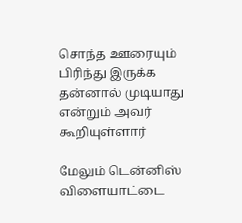சொந்த ஊரையும் பிரிந்து இருக்க தன்னால் முடியாது என்றும் அவர் கூறியுள்ளார்

மேலும் டென்னிஸ் விளையாட்டை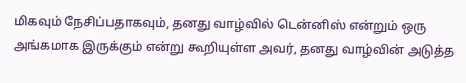மிகவும் நேசிப்பதாகவும், தனது வாழ்வில் டென்னிஸ் என்றும் ஒரு அங்கமாக இருக்கும் என்று கூறியுள்ள அவர், தனது வாழ்வின் அடுத்த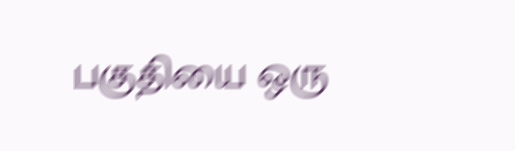பகுதியை ஒரு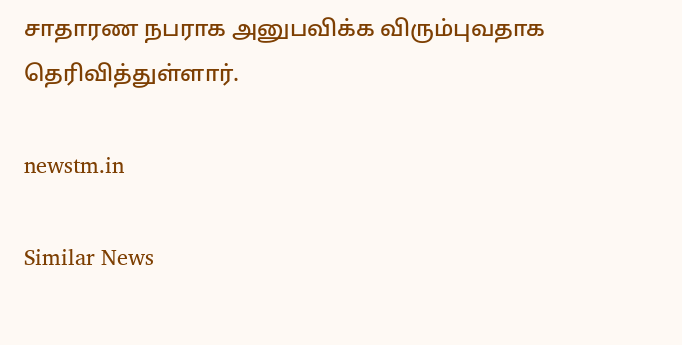சாதாரண நபராக அனுபவிக்க விரும்புவதாக தெரிவித்துள்ளார்.

newstm.in

Similar News